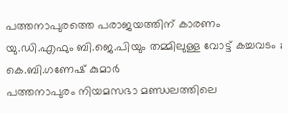പത്തനാപുരത്തെ പരാജയത്തിന് കാരണം യു.ഡി.എഫും ബി.ജെ.പിയും തമ്മിലുള്ള വോട്ട് കച്ചവടം ; കെ.ബി.ഗണേഷ് കുമാർ
പത്തനാപുരം നിയമസഭാ മണ്ഡലത്തിലെ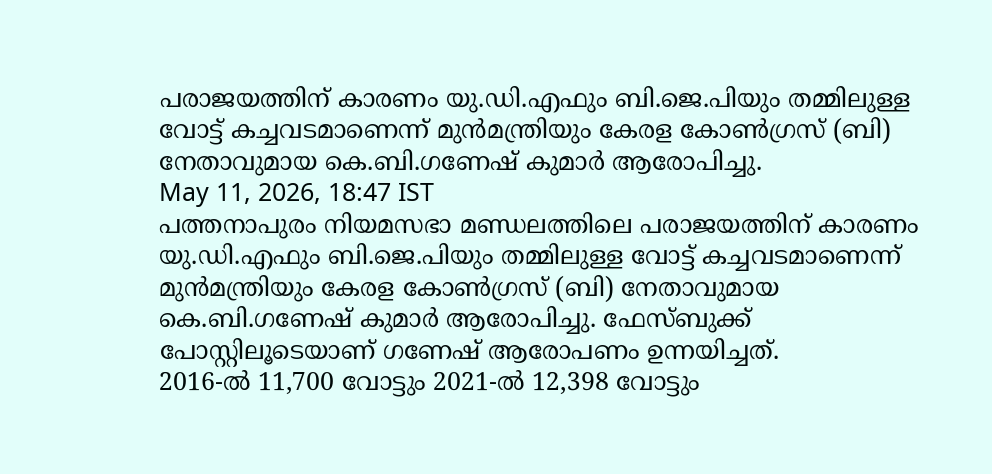പരാജയത്തിന് കാരണം യു.ഡി.എഫും ബി.ജെ.പിയും തമ്മിലുള്ള വോട്ട് കച്ചവടമാണെന്ന് മുൻമന്ത്രിയും കേരള കോൺഗ്രസ് (ബി) നേതാവുമായ കെ.ബി.ഗണേഷ് കുമാർ ആരോപിച്ചു.
May 11, 2026, 18:47 IST
പത്തനാപുരം നിയമസഭാ മണ്ഡലത്തിലെ പരാജയത്തിന് കാരണം യു.ഡി.എഫും ബി.ജെ.പിയും തമ്മിലുള്ള വോട്ട് കച്ചവടമാണെന്ന് മുൻമന്ത്രിയും കേരള കോൺഗ്രസ് (ബി) നേതാവുമായ കെ.ബി.ഗണേഷ് കുമാർ ആരോപിച്ചു. ഫേസ്ബുക്ക് പോസ്റ്റിലൂടെയാണ് ഗണേഷ് ആരോപണം ഉന്നയിച്ചത്.
2016-ൽ 11,700 വോട്ടും 2021-ൽ 12,398 വോട്ടും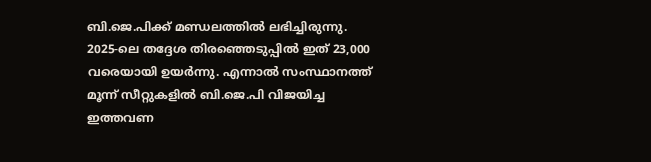ബി.ജെ.പിക്ക് മണ്ഡലത്തിൽ ലഭിച്ചിരുന്നു.
2025-ലെ തദ്ദേശ തിരഞ്ഞെടുപ്പിൽ ഇത് 23,000 വരെയായി ഉയർന്നു. എന്നാൽ സംസ്ഥാനത്ത് മൂന്ന് സീറ്റുകളിൽ ബി.ജെ.പി വിജയിച്ച ഇത്തവണ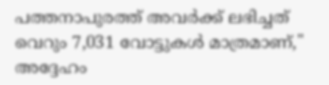പത്തനാപുരത്ത് അവർക്ക് ലഭിച്ചത് വെറും 7,031 വോട്ടുകൾ മാത്രമാണ്," അദ്ദേഹം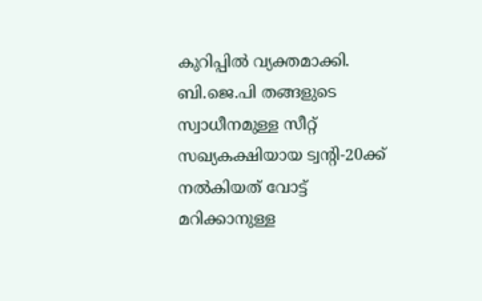കുറിപ്പിൽ വ്യക്തമാക്കി. ബി.ജെ.പി തങ്ങളുടെ സ്വാധീനമുള്ള സീറ്റ് സഖ്യകക്ഷിയായ ട്വന്റി-20ക്ക് നൽകിയത് വോട്ട് മറിക്കാനുള്ള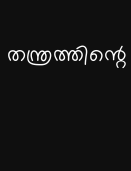തന്ത്രത്തിന്റെ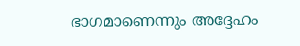ഭാഗമാണെന്നും അദ്ദേഹം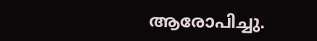ആരോപിച്ചു.